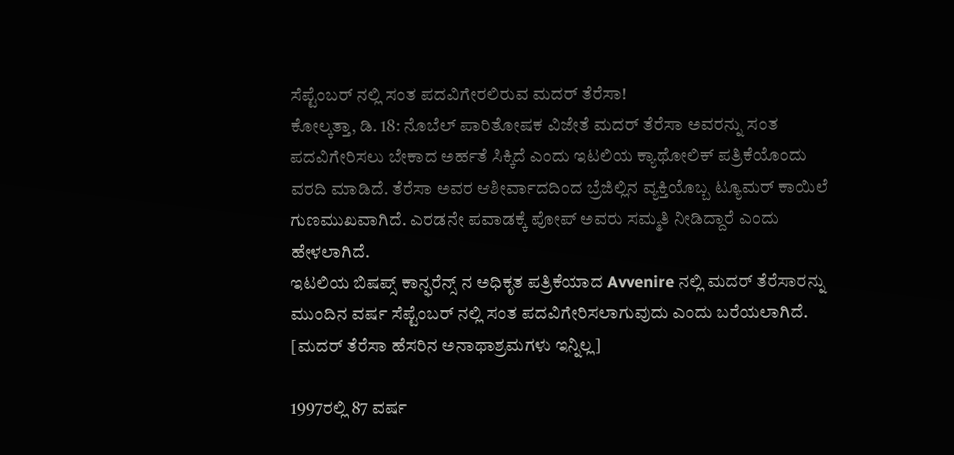ಸೆಪ್ಟೆಂಬರ್ ನಲ್ಲಿ ಸಂತ ಪದವಿಗೇರಲಿರುವ ಮದರ್ ತೆರೆಸಾ!
ಕೋಲ್ಕತ್ತಾ, ಡಿ. 18: ನೊಬೆಲ್ ಪಾರಿತೋಷಕ ವಿಜೇತೆ ಮದರ್ ತೆರೆಸಾ ಅವರನ್ನು ಸಂತ ಪದವಿಗೇರಿಸಲು ಬೇಕಾದ ಅರ್ಹತೆ ಸಿಕ್ಕಿದೆ ಎಂದು ಇಟಲಿಯ ಕ್ಯಾಥೋಲಿಕ್ ಪತ್ರಿಕೆಯೊಂದು ವರದಿ ಮಾಡಿದೆ. ತೆರೆಸಾ ಅವರ ಆಶೀರ್ವಾದದಿಂದ ಬ್ರೆಜಿಲ್ಲಿನ ವ್ಯಕ್ತಿಯೊಬ್ಬ ಟ್ಯೂಮರ್ ಕಾಯಿಲೆ ಗುಣಮುಖವಾಗಿದೆ. ಎರಡನೇ ಪವಾಡಕ್ಕೆ ಪೋಪ್ ಅವರು ಸಮ್ಮತಿ ನೀಡಿದ್ದಾರೆ ಎಂದು ಹೇಳಲಾಗಿದೆ.
ಇಟಲಿಯ ಬಿಷಪ್ಸ್ ಕಾನ್ಫರೆನ್ಸ್ ನ ಅಧಿಕೃತ ಪತ್ರಿಕೆಯಾದ Avvenire ನಲ್ಲಿ ಮದರ್ ತೆರೆಸಾರನ್ನು ಮುಂದಿನ ವರ್ಷ ಸೆಪ್ಟೆಂಬರ್ ನಲ್ಲಿ ಸಂತ ಪದವಿಗೇರಿಸಲಾಗುವುದು ಎಂದು ಬರೆಯಲಾಗಿದೆ. [ಮದರ್ ತೆರೆಸಾ ಹೆಸರಿನ ಅನಾಥಾಶ್ರಮಗಳು ಇನ್ನಿಲ್ಲ]

1997ರಲ್ಲಿ 87 ವರ್ಷ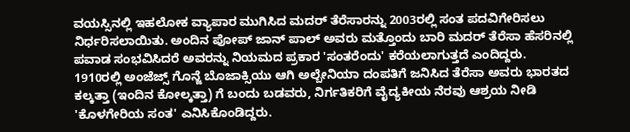ವಯಸ್ಸಿನಲ್ಲಿ ಇಹಲೋಕ ವ್ಯಾಪಾರ ಮುಗಿಸಿದ ಮದರ್ ತೆರೆಸಾರನ್ನು 2003ರಲ್ಲಿ ಸಂತ ಪದವಿಗೇರಿಸಲು ನಿರ್ಧರಿಸಲಾಯಿತು. ಅಂದಿನ ಪೋಪ್ ಜಾನ್ ಪಾಲ್ ಅವರು ಮತ್ತೊಂದು ಬಾರಿ ಮದರ್ ತೆರೆಸಾ ಹೆಸರಿನಲ್ಲಿ ಪವಾಡ ಸಂಭವಿಸಿದರೆ ಅವರನ್ನು ನಿಯಮದ ಪ್ರಕಾರ 'ಸಂತರೆಂದು' ಕರೆಯಲಾಗುತ್ತದೆ ಎಂದಿದ್ದರು.
1910ರಲ್ಲಿ ಅಂಜೆಜ್ಸ್ ಗೊನ್ಜೆ ಬೊಜಾಕ್ಸಿಯು ಆಗಿ ಅಲ್ಬೇನಿಯಾ ದಂಪತಿಗೆ ಜನಿಸಿದ ತೆರೆಸಾ ಅವರು ಭಾರತದ ಕಲ್ಕತ್ತಾ (ಇಂದಿನ ಕೋಲ್ಕತ್ತಾ) ಗೆ ಬಂದು ಬಡವರು, ನಿರ್ಗತಿಕರಿಗೆ ವೈದ್ಯಕೀಯ ನೆರವು ಆಶ್ರಯ ನೀಡಿ 'ಕೊಳಗೇರಿಯ ಸಂತ' ಎನಿಸಿಕೊಂಡಿದ್ದರು.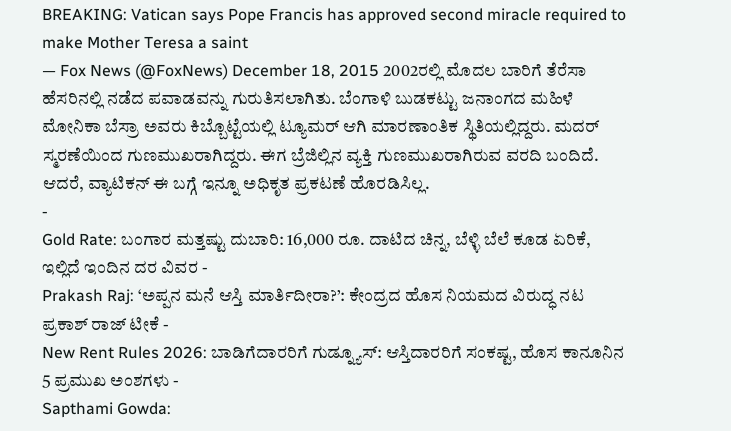BREAKING: Vatican says Pope Francis has approved second miracle required to make Mother Teresa a saint
— Fox News (@FoxNews) December 18, 2015 2002ರಲ್ಲಿ ಮೊದಲ ಬಾರಿಗೆ ತೆರೆಸಾ ಹೆಸರಿನಲ್ಲಿ ನಡೆದ ಪವಾಡವನ್ನು ಗುರುತಿಸಲಾಗಿತು. ಬೆಂಗಾಳಿ ಬುಡಕಟ್ಟು ಜನಾಂಗದ ಮಹಿಳೆ ಮೋನಿಕಾ ಬೆಸ್ರಾ ಅವರು ಕಿಬ್ಬೊಟ್ಟೆಯಲ್ಲಿ ಟ್ಯೂಮರ್ ಆಗಿ ಮಾರಣಾಂತಿಕ ಸ್ಥಿತಿಯಲ್ಲಿದ್ದರು. ಮದರ್ ಸ್ಮರಣೆಯಿಂದ ಗುಣಮುಖರಾಗಿದ್ದರು. ಈಗ ಬ್ರೆಜಿಲ್ಲಿನ ವ್ಯಕ್ತಿ ಗುಣಮುಖರಾಗಿರುವ ವರದಿ ಬಂದಿದೆ. ಆದರೆ, ವ್ಯಾಟಿಕನ್ ಈ ಬಗ್ಗೆ ಇನ್ನೂ ಅಧಿಕೃತ ಪ್ರಕಟಣೆ ಹೊರಡಿಸಿಲ್ಲ.
-
Gold Rate: ಬಂಗಾರ ಮತ್ತಷ್ಟು ದುಬಾರಿ: 16,000 ರೂ. ದಾಟಿದ ಚಿನ್ನ, ಬೆಳ್ಳಿ ಬೆಲೆ ಕೂಡ ಏರಿಕೆ, ಇಲ್ಲಿದೆ ಇಂದಿನ ದರ ವಿವರ -
Prakash Raj: ‘ಅಪ್ಪನ ಮನೆ ಆಸ್ತಿ ಮಾರ್ತಿದೀರಾ?’: ಕೇಂದ್ರದ ಹೊಸ ನಿಯಮದ ವಿರುದ್ಧ ನಟ ಪ್ರಕಾಶ್ ರಾಜ್ ಟೀಕೆ -
New Rent Rules 2026: ಬಾಡಿಗೆದಾರರಿಗೆ ಗುಡ್ನ್ಯೂಸ್: ಆಸ್ತಿದಾರರಿಗೆ ಸಂಕಷ್ಟ, ಹೊಸ ಕಾನೂನಿನ 5 ಪ್ರಮುಖ ಅಂಶಗಳು -
Sapthami Gowda: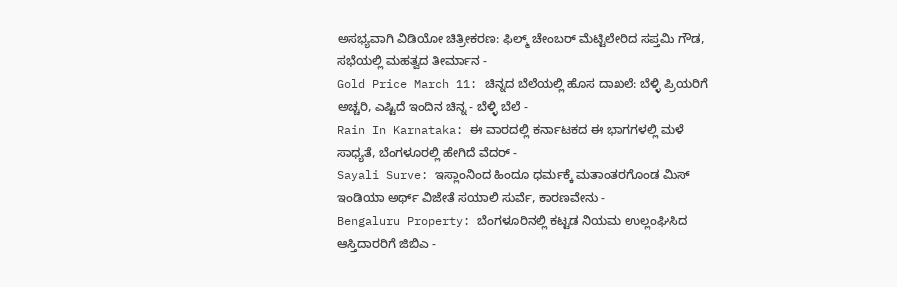ಅಸಭ್ಯವಾಗಿ ವಿಡಿಯೋ ಚಿತ್ರೀಕರಣ: ಫಿಲ್ಮ್ ಚೇಂಬರ್ ಮೆಟ್ಟಿಲೇರಿದ ಸಪ್ತಮಿ ಗೌಡ, ಸಭೆಯಲ್ಲಿ ಮಹತ್ವದ ತೀರ್ಮಾನ -
Gold Price March 11: ಚಿನ್ನದ ಬೆಲೆಯಲ್ಲಿ ಹೊಸ ದಾಖಲೆ: ಬೆಳ್ಳಿ ಪ್ರಿಯರಿಗೆ ಅಚ್ಚರಿ, ಎಷ್ಟಿದೆ ಇಂದಿನ ಚಿನ್ನ - ಬೆಳ್ಳಿ ಬೆಲೆ -
Rain In Karnataka: ಈ ವಾರದಲ್ಲಿ ಕರ್ನಾಟಕದ ಈ ಭಾಗಗಳಲ್ಲಿ ಮಳೆ ಸಾಧ್ಯತೆ, ಬೆಂಗಳೂರಲ್ಲಿ ಹೇಗಿದೆ ವೆದರ್ -
Sayali Surve: ಇಸ್ಲಾಂನಿಂದ ಹಿಂದೂ ಧರ್ಮಕ್ಕೆ ಮತಾಂತರಗೊಂಡ ಮಿಸ್ ಇಂಡಿಯಾ ಅರ್ಥ್ ವಿಜೇತೆ ಸಯಾಲಿ ಸುರ್ವೆ, ಕಾರಣವೇನು -
Bengaluru Property: ಬೆಂಗಳೂರಿನಲ್ಲಿ ಕಟ್ಟಡ ನಿಯಮ ಉಲ್ಲಂಘಿಸಿದ ಆಸ್ತಿದಾರರಿಗೆ ಜಿಬಿಎ -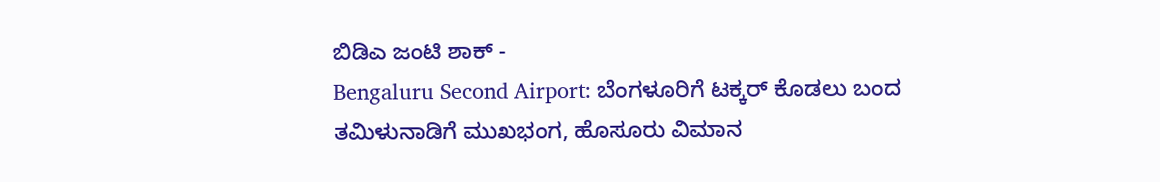ಬಿಡಿಎ ಜಂಟಿ ಶಾಕ್ -
Bengaluru Second Airport: ಬೆಂಗಳೂರಿಗೆ ಟಕ್ಕರ್ ಕೊಡಲು ಬಂದ ತಮಿಳುನಾಡಿಗೆ ಮುಖಭಂಗ, ಹೊಸೂರು ವಿಮಾನ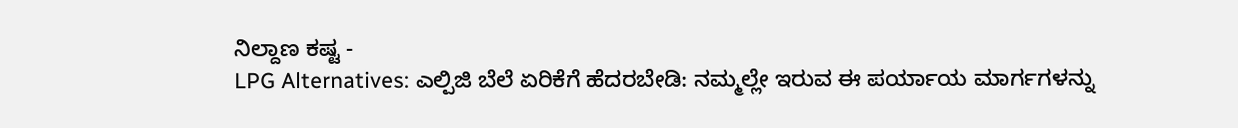ನಿಲ್ದಾಣ ಕಷ್ಟ -
LPG Alternatives: ಎಲ್ಪಿಜಿ ಬೆಲೆ ಏರಿಕೆಗೆ ಹೆದರಬೇಡಿ: ನಮ್ಮಲ್ಲೇ ಇರುವ ಈ ಪರ್ಯಾಯ ಮಾರ್ಗಗಳನ್ನು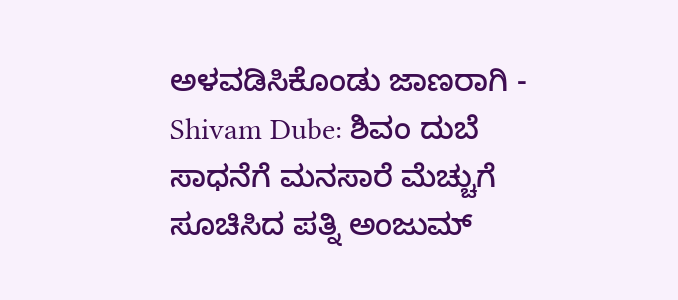ಅಳವಡಿಸಿಕೊಂಡು ಜಾಣರಾಗಿ -
Shivam Dube: ಶಿವಂ ದುಬೆ ಸಾಧನೆಗೆ ಮನಸಾರೆ ಮೆಚ್ಚುಗೆ ಸೂಚಿಸಿದ ಪತ್ನಿ ಅಂಜುಮ್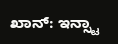ಖಾನ್: ಇನ್ಸ್ಟಾ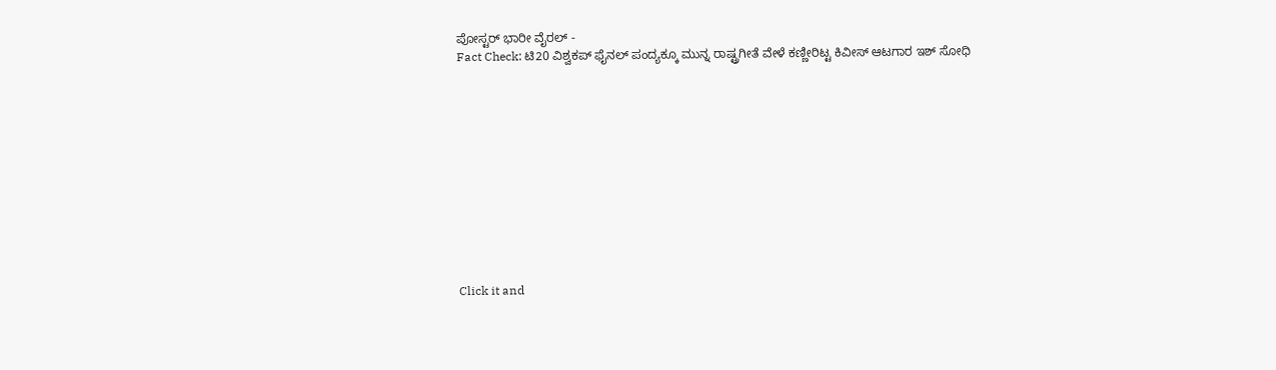ಪೋಸ್ಟರ್ ಭಾರೀ ವೈರಲ್ -
Fact Check: ಟಿ20 ವಿಶ್ವಕಪ್ ಫೈನಲ್ ಪಂದ್ಯಕ್ಕೂ ಮುನ್ನ ರಾಷ್ಟ್ರಗೀತೆ ವೇಳೆ ಕಣ್ಣೀರಿಟ್ಟ ಕಿವೀಸ್ ಆಟಗಾರ ಇಶ್ ಸೋಧಿ












Click it and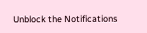Unblock the Notifications